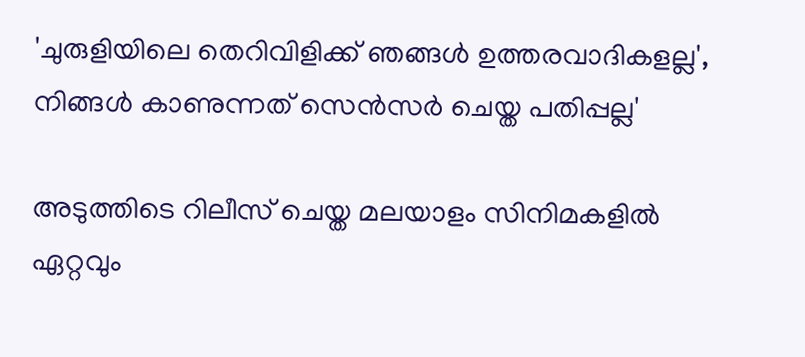'ചുരുളിയിലെ തെറിവിളിക്ക് ഞങ്ങൾ ഉത്തരവാദികളല്ല', നിങ്ങൾ കാണുന്നത് സെൻസർ ചെയ്ത പതിപ്പല്ല'

അടുത്തിടെ റിലീസ് ചെയ്ത മലയാളം സിനിമകളിൽ ഏറ്റവും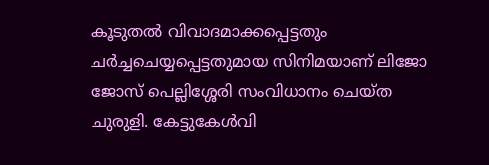കൂടുതൽ വിവാദമാക്കപ്പെട്ടതും ചർച്ചചെയ്യപ്പെട്ടതുമായ സിനിമയാണ് ലിജോ ജോസ് പെല്ലിശ്ശേരി സംവിധാനം ചെയ്ത ചുരുളി. കേട്ടുകേൾവി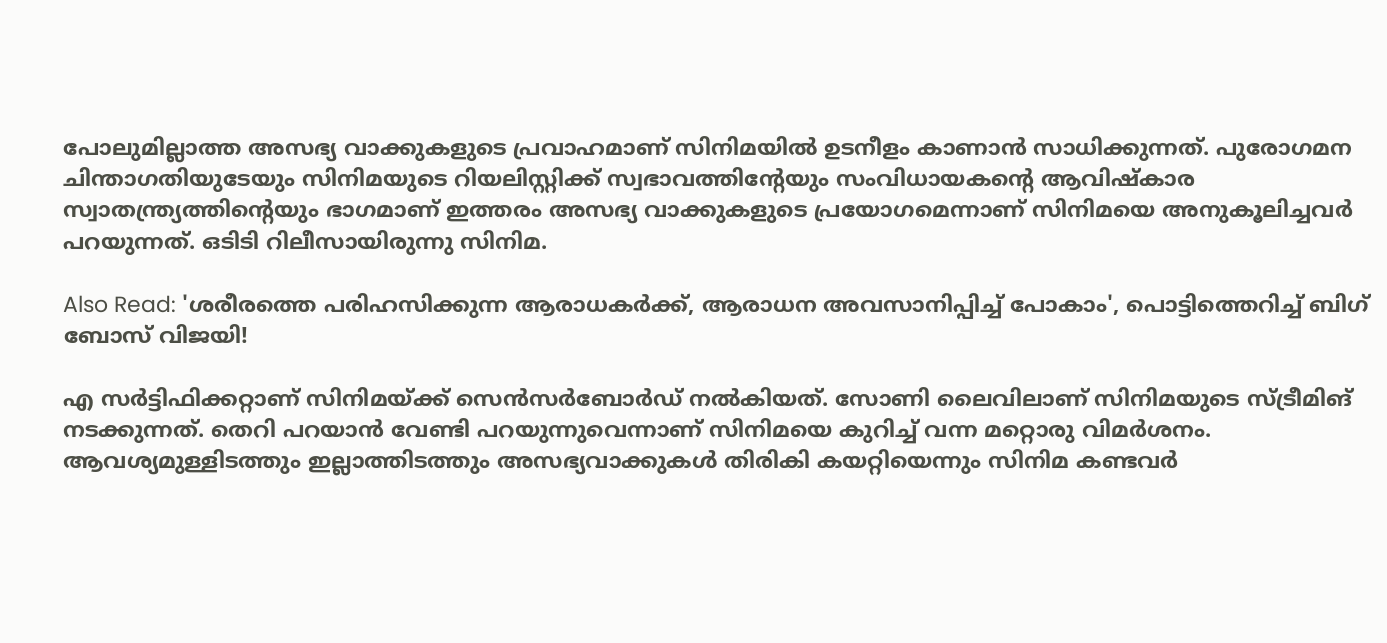പോലുമില്ലാത്ത അസഭ്യ വാക്കുകളുടെ പ്രവാഹമാണ് സിനിമയിൽ ഉടനീളം കാണാൻ സാധിക്കുന്നത്. പുരോഗമന ചിന്താഗതിയുടേയും സിനിമയുടെ റിയലിസ്റ്റിക്ക് സ്വഭാവത്തിന്റേയും സംവിധായകന്റെ ആവിഷ്കാര സ്വാതന്ത്ര്യത്തിന്റെയും ഭാഗമാണ് ഇത്തരം അസഭ്യ വാക്കുകളുടെ പ്രയോഗമെന്നാണ് സിനിമയെ അനുകൂലിച്ചവർ പറയുന്നത്. ഒടിടി റിലീസായിരുന്നു സിനിമ.

Also Read: 'ശരീരത്തെ പരിഹസിക്കുന്ന ആരാധകർക്ക്, ആരാധന അവസാനിപ്പിച്ച് പോകാം', പൊട്ടിത്തെറിച്ച് ബിഗ് ബോസ് വിജയി!

എ സർട്ടിഫിക്കറ്റാണ് സിനിമയ്ക്ക് സെൻസർബോർഡ് നൽകിയത്. സോണി ലൈവിലാണ് സിനിമയുടെ സ്ട്രീമിങ് നടക്കുന്നത്. തെറി പറയാൻ വേണ്ടി പറയുന്നുവെന്നാണ് സിനിമയെ കുറിച്ച് വന്ന മറ്റൊരു വിമർശനം. ആവശ്യമുള്ളിടത്തും ഇല്ലാത്തിടത്തും അസഭ്യവാക്കുകൾ തിരികി കയറ്റിയെന്നും സിനിമ കണ്ടവർ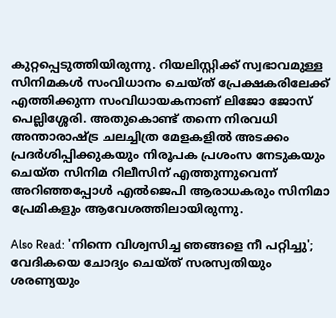കുറ്റപ്പെടുത്തിയിരുന്നു. റിയലിസ്റ്റിക്ക് സ്വഭാവമുള്ള സിനിമകൾ സംവിധാനം ചെയ്ത് പ്രേക്ഷകരിലേക്ക് എത്തിക്കുന്ന സംവിധായകനാണ് ലിജോ ജോസ് പെല്ലിശ്ശേരി. അതുകൊണ്ട് തന്നെ നിരവധി അന്താരാഷ്ട്ര ചലച്ചിത്ര മേളകളിൽ അടക്കം പ്രദർശിപ്പിക്കുകയും നിരൂപക പ്രശംസ നേടുകയും ചെയ്ത സിനിമ റിലീസിന് എത്തുന്നുവെന്ന് അറിഞ്ഞപ്പോൾ എൽജെപി ആരാധകരും സിനിമാ പ്രേമികളും ആവേശത്തിലായിരുന്നു.

Also Read: 'നിന്നെ വിശ്വസിച്ച ഞങ്ങളെ നീ പറ്റിച്ചു'; വേദികയെ ചോദ്യം ചെയ്ത് സരസ്വതിയും ശരണ്യയും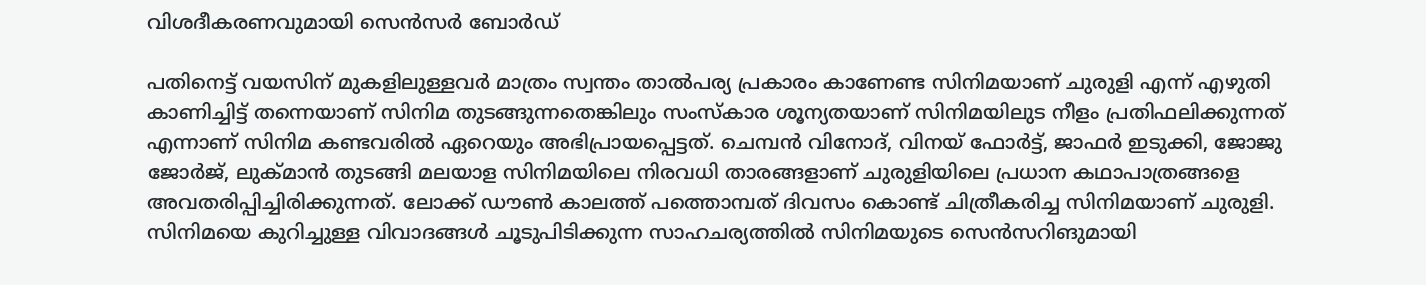വിശദീകരണവുമായി സെൻസർ ബോർഡ്

പതിനെട്ട് വയസിന് മുകളിലുള്ളവർ മാത്രം സ്വന്തം താൽപര്യ പ്രകാരം കാണേണ്ട സിനിമയാണ് ചുരുളി എന്ന് എഴുതി കാണിച്ചിട്ട് തന്നെയാണ് സിനിമ തുടങ്ങുന്നതെങ്കിലും സംസ്കാര ശൂന്യതയാണ് സിനിമയിലുട നീളം പ്രതിഫലിക്കുന്നത് എന്നാണ് സിനിമ കണ്ടവരിൽ ഏറെയും അഭിപ്രായപ്പെട്ടത്. ചെമ്പൻ വിനോദ്, വിനയ് ഫോർട്ട്, ജാഫർ ഇടുക്കി, ജോജു ജോർജ്, ലുക്മാൻ തുടങ്ങി മലയാള സിനിമയിലെ നിരവധി താരങ്ങളാണ് ചുരുളിയിലെ പ്രധാന കഥാപാത്രങ്ങളെ അവതരിപ്പിച്ചിരിക്കുന്നത്. ലോക്ക് ഡൗൺ കാലത്ത് പത്തൊമ്പത് ദിവസം കൊണ്ട് ചിത്രീകരിച്ച സിനിമയാണ് ചുരുളി. സിനിമയെ കുറിച്ചുള്ള വിവാദങ്ങൾ ചൂടുപിടിക്കുന്ന സാഹചര്യത്തിൽ സിനിമയുടെ സെൻസറിങുമായി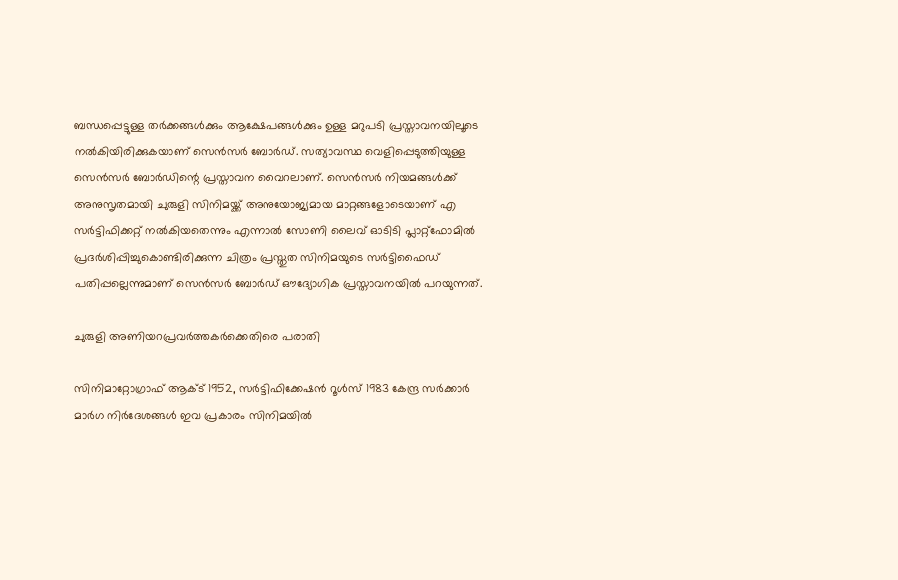ബന്ധപ്പെട്ടുള്ള തർക്കങ്ങൾക്കും ആക്ഷേപങ്ങൾക്കും ഉള്ള മറുപടി പ്രസ്താവനയിലൂടെ നൽകിയിരിക്കുകയാണ് സെൻസർ ബോർഡ്. സത്യാവസ്ഥ വെളിപ്പെടുത്തിയുള്ള സെൻസർ ബോർഡിന്റെ പ്രസ്താവന വൈറലാണ്. സെന്‍സര്‍ നിയമങ്ങള്‍ക്ക് അനുസൃതമായി ചുരുളി സിനിമയ്ക്ക് അനുയോജ്യമായ മാറ്റങ്ങളോടെയാണ് എ സര്‍ട്ടിഫിക്കറ്റ് നൽകിയതെന്നും എന്നാല്‍ സോണി ലൈവ് ഓടിടി പ്ലാറ്റ്‌ഫോമില്‍ പ്രദര്‍ശിപ്പിച്ചുകൊണ്ടിരിക്കുന്ന ചിത്രം പ്രസ്തുത സിനിമയുടെ സര്‍ട്ടിഫൈഡ് പതിപ്പല്ലെന്നുമാണ് സെന്‍സര്‍ ബോര്‍ഡ് ഔദ്യോഗിക പ്രസ്താവനയില്‍ പറയുന്നത്.

ചുരുളി അണിയറപ്രവർത്തകർക്കെതിരെ പരാതി

സിനിമാറ്റോഗ്രാഫ് ആക്ട് 1952, സർട്ടിഫിക്കേഷൻ റൂൾസ് 1983 കേന്ദ്ര സർക്കാർ മാർഗ നിർദേശങ്ങൾ ഇവ പ്രകാരം സിനിമയില്‍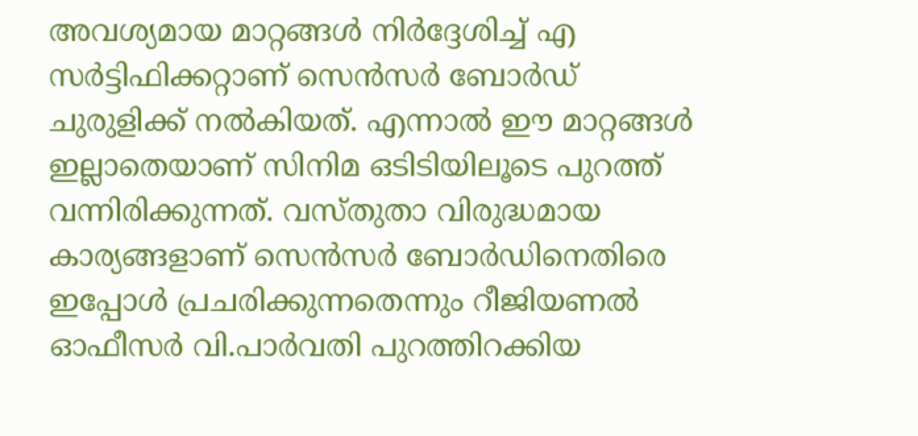അവശ്യമായ മാറ്റങ്ങള്‍ നിര്‍ദ്ദേശിച്ച് എ സര്‍ട്ടിഫിക്കറ്റാണ് സെൻസർ ബോർഡ് ചുരുളിക്ക് നല്‍കിയത്. എന്നാല്‍ ഈ മാറ്റങ്ങൾ ഇല്ലാതെയാണ് സിനിമ ഒടിടിയിലൂടെ പുറത്ത് വന്നിരിക്കുന്നത്. വസ്തുതാ വിരുദ്ധമായ കാര്യങ്ങളാണ് സെന്‍സര്‍ ബോര്‍ഡിനെതിരെ ഇപ്പോൾ പ്രചരിക്കുന്നതെന്നും റീജിയണല്‍ ഓഫീസര്‍ വി.പാർവതി പുറത്തിറക്കിയ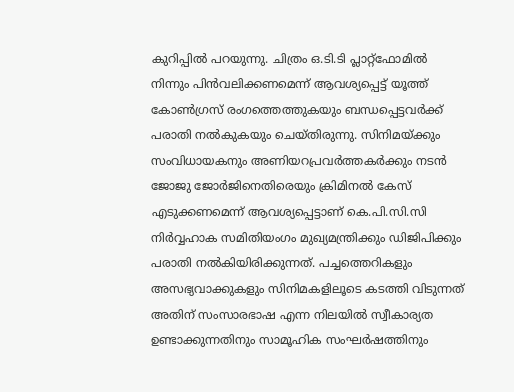കുറിപ്പിൽ പറയുന്നു. ചിത്രം ഒ.ടി.ടി പ്ലാറ്റ്ഫോമില്‍ നിന്നും പിന്‍വലിക്കണമെന്ന് ആവശ്യപ്പെട്ട് യൂത്ത് കോണ്‍ഗ്രസ് രംഗത്തെത്തുകയും ബന്ധപ്പെട്ടവർക്ക് പരാതി നൽകുകയും ചെയ്തിരുന്നു. സിനിമയ്ക്കും സംവിധായകനും അണിയറപ്രവര്‍ത്തകര്‍ക്കും നടന്‍ ജോജു ജോര്‍ജിനെതിരെയും ക്രിമിനല്‍ കേസ് എടുക്കണമെന്ന് ആവശ്യപ്പെട്ടാണ് കെ.പി.സി.സി നിര്‍വ്വഹാക സമിതിയംഗം മുഖ്യമന്ത്രിക്കും ഡിജിപിക്കും പരാതി നല്‍കിയിരിക്കുന്നത്. പച്ചത്തെറികളും അസഭ്യവാക്കുകളും സിനിമകളിലൂടെ കടത്തി വിടുന്നത് അതിന് സംസാരഭാഷ എന്ന നിലയില്‍ സ്വീകാര്യത ഉണ്ടാക്കുന്നതിനും സാമൂഹിക സംഘര്‍ഷത്തിനും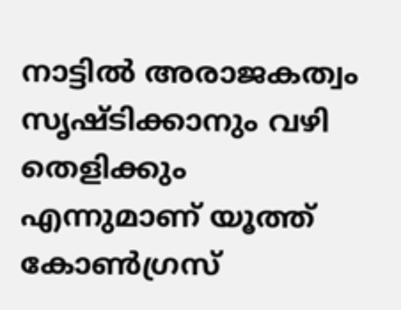നാട്ടില്‍ അരാജകത്വം സൃഷ്ടിക്കാനും വഴി തെളിക്കും എന്നുമാണ് യൂത്ത് കോൺഗ്രസ്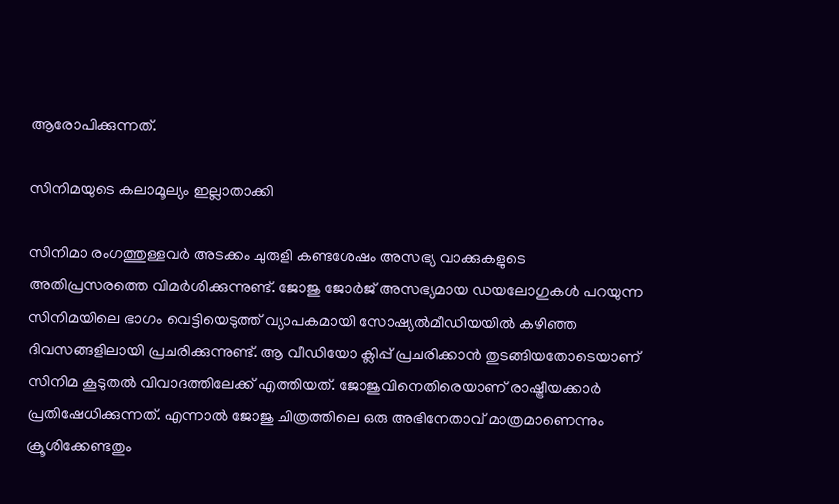ആരോപിക്കുന്നത്.

സിനിമയുടെ കലാമൂല്യം ഇല്ലാതാക്കി

സിനിമാ രംഗത്തുള്ളവർ അടക്കം ചുരുളി കണ്ടശേഷം അസഭ്യ വാക്കുകളുടെ അതിപ്രസരത്തെ വിമർശിക്കുന്നുണ്ട്. ജോജു ജോർജ് അസഭ്യമായ ഡയലോഗുകൾ പറയുന്ന സിനിമയിലെ ഭാഗം വെട്ടിയെടുത്ത് വ്യാപകമായി സോഷ്യൽമീഡിയയിൽ കഴിഞ്ഞ ദിവസങ്ങളിലായി പ്രചരിക്കുന്നുണ്ട്. ആ വീഡിയോ ക്ലിപ്പ് പ്രചരിക്കാൻ തുടങ്ങിയതോടെയാണ് സിനിമ കൂടുതൽ വിവാദത്തിലേക്ക് എത്തിയത്. ജോജുവിനെതിരെയാണ് രാഷ്ട്രീയക്കാർ പ്രതിഷേധിക്കുന്നത്. എന്നാൽ ജോജു ചിത്രത്തിലെ ഒരു അഭിനേതാവ് മാത്രമാണെന്നും ക്രൂശിക്കേണ്ടതും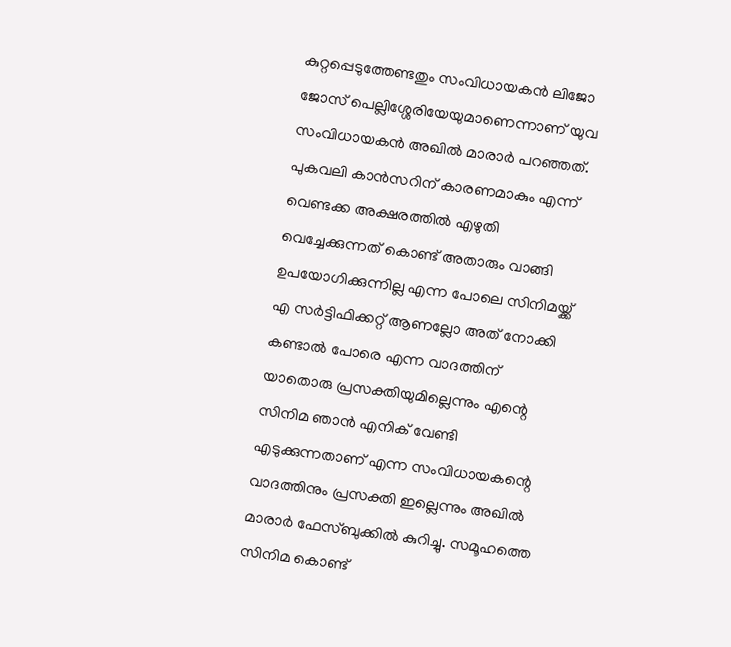കുറ്റപ്പെടുത്തേണ്ടതും സംവിധായകൻ ലിജോ ജോസ് പെല്ലിശ്ശേരിയേയുമാണെന്നാണ് യുവ സംവിധായകൻ അഖിൽ മാരാർ പറഞ്ഞത്. പുകവലി കാന്‍സറിന് കാരണമാകും എന്ന് വെണ്ടക്ക അക്ഷരത്തില്‍ എഴുതി വെച്ചേക്കുന്നത് കൊണ്ട് അതാരും വാങ്ങി ഉപയോഗിക്കുന്നില്ല എന്ന പോലെ സിനിമയ്ക്ക് എ സര്‍ട്ടിഫിക്കറ്റ് ആണല്ലോ അത് നോക്കി കണ്ടാല്‍ പോരെ എന്ന വാദത്തിന് യാതൊരു പ്രസക്തിയുമില്ലെന്നും എന്റെ സിനിമ ഞാന്‍ എനിക് വേണ്ടി എടുക്കുന്നതാണ് എന്ന സംവിധായകന്റെ വാദത്തിനും പ്രസക്തി ഇല്ലെന്നും അഖിൽ മാരാർ ഫേസ്ബുക്കിൽ കുറിച്ചു. സമൂഹത്തെ സിനിമ കൊണ്ട്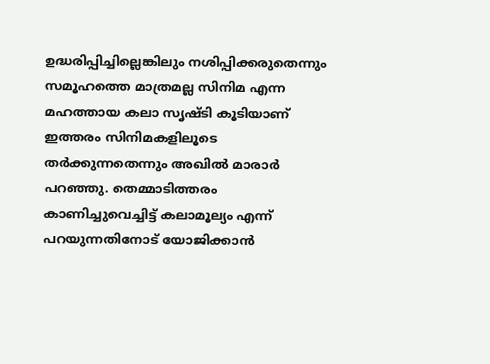ഉദ്ധരിപ്പിച്ചില്ലെങ്കിലും നശിപ്പിക്കരുതെന്നും സമൂഹത്തെ മാത്രമല്ല സിനിമ എന്ന മഹത്തായ കലാ സൃഷ്ടി കൂടിയാണ് ഇത്തരം സിനിമകളിലൂടെ തർക്കുന്നതെന്നും അഖിൽ മാരാർ പറഞ്ഞു. തെമ്മാടിത്തരം കാണിച്ചുവെച്ചിട്ട് കലാമൂല്യം എന്ന് പറയുന്നതിനോട് യോജിക്കാന്‍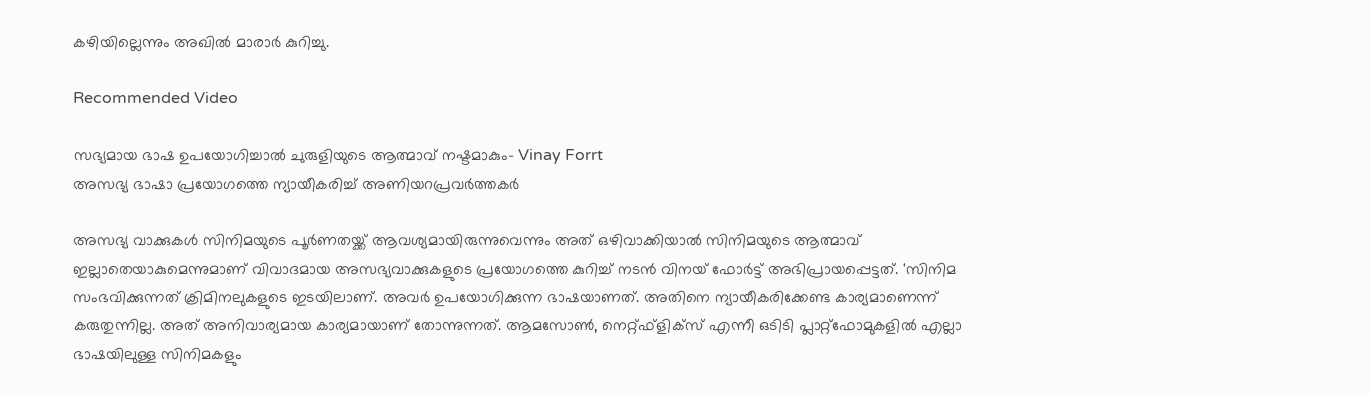കഴിയില്ലെന്നും അഖിൽ മാരാർ കുറിച്ചു.

Recommended Video

സഭ്യമായ ഭാഷ ഉപയോഗിച്ചാല്‍ ചുരുളിയുടെ ആത്മാവ് നഷ്ടമാകും- Vinay Forrt
അസഭ്യ ഭാഷാ പ്രയോഗത്തെ ന്യായീകരിച്ച് അണിയറപ്രവർത്തകർ

അസഭ്യ വാക്കുകൾ സിനിമയുടെ പൂർണതയ്ക്ക് ആവശ്യമായിരുന്നുവെന്നും അത് ഒഴിവാക്കിയാൽ സിനിമയുടെ ആത്മാവ് ഇല്ലാതെയാകുമെന്നുമാണ് വിവാദമായ അസഭ്യവാക്കുകളുടെ പ്രയോഗത്തെ കുറിച്ച് നടൻ വിനയ് ഫോർട്ട് അഭിപ്രായപ്പെട്ടത്. 'സിനിമ സംഭവിക്കുന്നത് ക്രിമിനലുകളുടെ ഇടയിലാണ്. അവര്‍ ഉപയോഗിക്കുന്ന ഭാഷയാണത്. അതിനെ ന്യായീകരിക്കേണ്ട കാര്യമാണെന്ന് കരുതുന്നില്ല. അത് അനിവാര്യമായ കാര്യമായാണ് തോന്നുന്നത്. ആമസോണ്‍, നെറ്റ്ഫ്‌ളിക്സ് എന്നീ ഒടിടി പ്ലാറ്റ്‌ഫോമുകളില്‍ എല്ലാ ഭാഷയിലുള്ള സിനിമകളും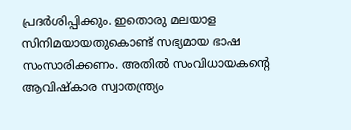പ്രദര്‍ശിപ്പിക്കും. ഇതൊരു മലയാള സിനിമയായതുകൊണ്ട് സഭ്യമായ ഭാഷ സംസാരിക്കണം. അതില്‍ സംവിധായകന്‍റെ ആവിഷ്‌കാര സ്വാതന്ത്ര്യം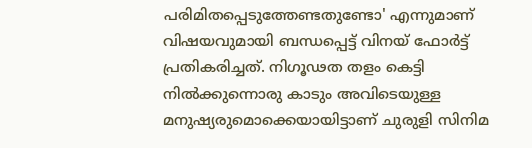പരിമിതപ്പെടുത്തേണ്ടതുണ്ടോ' എന്നുമാണ് വിഷയവുമായി ബന്ധപ്പെട്ട് വിനയ് ഫോർട്ട് പ്രതികരിച്ചത്. നിഗൂഢത തളം കെട്ടി നിൽക്കുന്നൊരു കാടും അവിടെയുള്ള മനുഷ്യരുമൊക്കെയായിട്ടാണ് ചുരുളി സിനിമ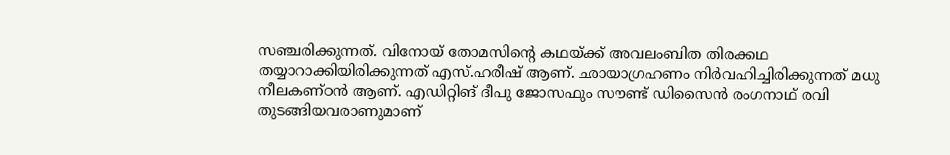സഞ്ചരിക്കുന്നത്. വിനോയ് തോമസിന്‍റെ കഥയ്ക്ക് അവലംബിത തിരക്കഥ തയ്യാറാക്കിയിരിക്കുന്നത് എസ്.ഹരീഷ് ആണ്. ഛായാഗ്രഹണം നിര്‍വഹിച്ചിരിക്കുന്നത് മധു നീലകണ്ഠൻ ആണ്. എഡിറ്റിങ് ദീപു ജോസഫും സൗണ്ട് ഡിസൈന്‍ രംഗനാഥ് രവി തുടങ്ങിയവരാണുമാണ്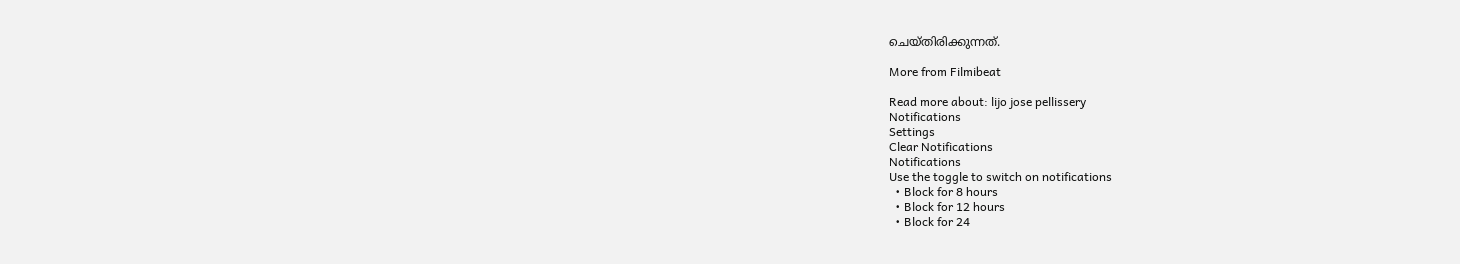ചെയ്തിരിക്കുന്നത്.

More from Filmibeat

Read more about: lijo jose pellissery
Notifications
Settings
Clear Notifications
Notifications
Use the toggle to switch on notifications
  • Block for 8 hours
  • Block for 12 hours
  • Block for 24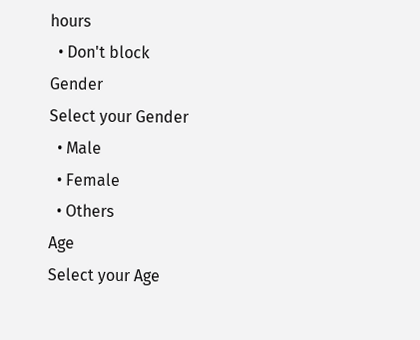hours
  • Don't block
Gender
Select your Gender
  • Male
  • Female
  • Others
Age
Select your Age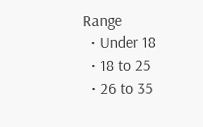Range
  • Under 18
  • 18 to 25
  • 26 to 35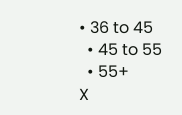• 36 to 45
  • 45 to 55
  • 55+
X